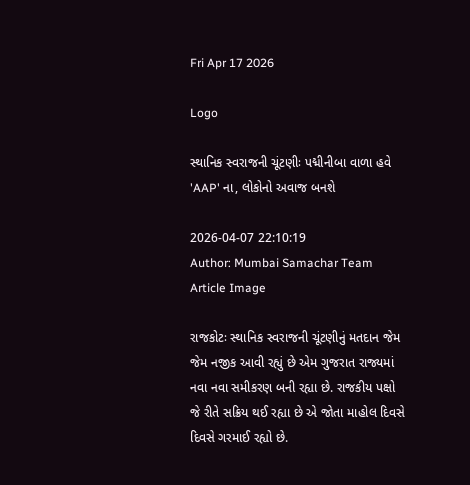Fri Apr 17 2026

Logo

સ્થાનિક સ્વરાજની ચૂંટણીઃ પદ્મીનીબા વાળા હવે 'AAP' ના, લોકોનો અવાજ બનશે

2026-04-07 22:10:19
Author: Mumbai Samachar Team
Article Image

રાજકોટઃ સ્થાનિક સ્વરાજની ચૂંટણીનું મતદાન જેમ જેમ નજીક આવી રહ્યું છે એમ ગુજરાત રાજ્યમાં નવા નવા સમીકરણ બની રહ્યા છે. રાજકીય પક્ષો જે રીતે સક્રિય થઈ રહ્યા છે એ જોતા માહોલ દિવસે દિવસે ગરમાઈ રહ્યો છે.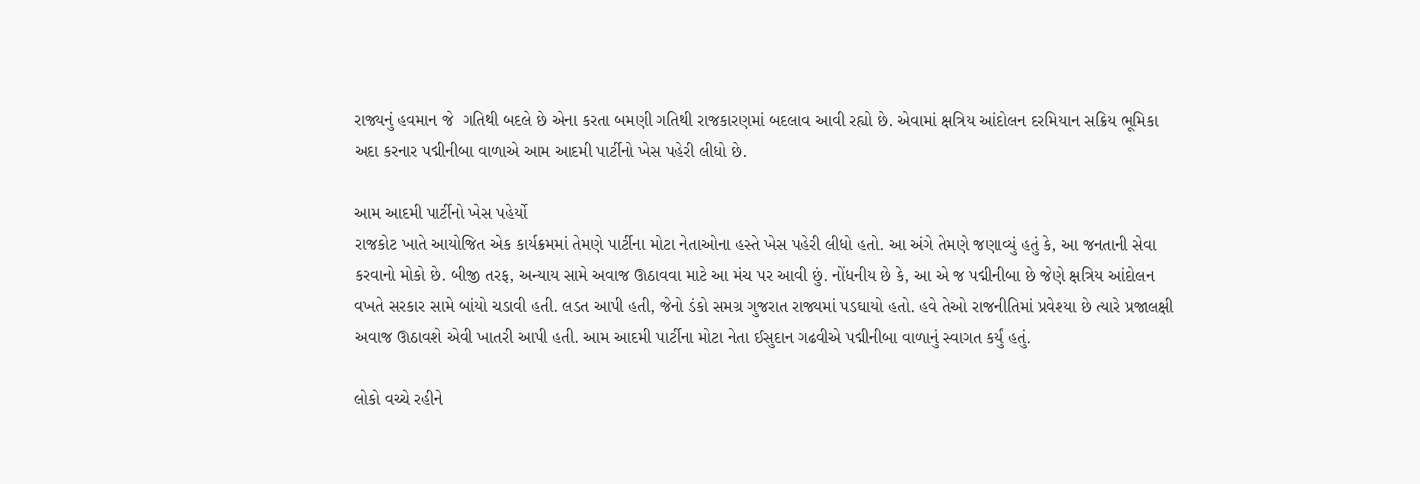રાજ્યનું હવમાન જે  ગતિથી બદલે છે એના કરતા બમણી ગતિથી રાજકારણમાં બદલાવ આવી રહ્યો છે. એવામાં ક્ષત્રિય આંદોલન દરમિયાન સક્રિય ભૂમિકા અદા કરનાર પદ્મીનીબા વાળાએ આમ આદમી પાર્ટીનો ખેસ પહેરી લીધો છે.

આમ આદમી પાર્ટીનો ખેસ પહેર્યો
રાજકોટ ખાતે આયોજિત એક કાર્યક્રમમાં તેમણે પાર્ટીના મોટા નેતાઓના હસ્તે ખેસ પહેરી લીધો હતો. આ અંગે તેમણે જણાવ્યું હતું કે, આ જનતાની સેવા કરવાનો મોકો છે. બીજી તરફ, અન્યાય સામે અવાજ ઊઠાવવા માટે આ મંચ પર આવી છું. નોંધનીય છે કે, આ એ જ પદ્મીનીબા છે જેણે ક્ષત્રિય આંદોલન વખતે સરકાર સામે બાંયો ચડાવી હતી. લડત આપી હતી, જેનો ડંકો સમગ્ર ગુજરાત રાજ્યમાં પડઘાયો હતો. હવે તેઓ રાજનીતિમાં પ્રવેશ્યા છે ત્યારે પ્રજાલક્ષી અવાજ ઊઠાવશે એવી ખાતરી આપી હતી. આમ આદમી પાર્ટીના મોટા નેતા ઈસુદાન ગઢવીએ પદ્મીનીબા વાળાનું સ્વાગત કર્યું હતું.

લોકો વચ્ચે રહીને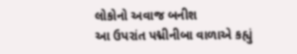લોકોનો અવાજ બનીશ
આ ઉપરાંત પદ્મીનીબા વાળાએ કહ્યું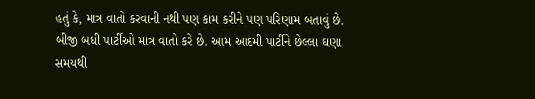હતું કે, માત્ર વાતો કરવાની નથી પણ કામ કરીને પણ પરિણામ બતાવું છે. બીજી બધી પાર્ટીઓ માત્ર વાતો કરે છે. આમ આદમી પાર્ટીને છેલ્લા ઘણા સમયથી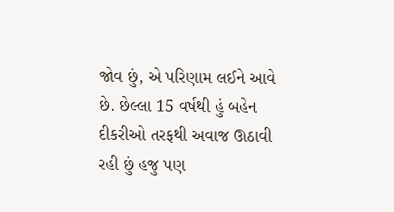જોવ છું, એ પરિણામ લઈને આવે છે. છેલ્લા 15 વર્ષથી હું બહેન દીકરીઓ તરફથી અવાજ ઊઠાવી રહી છું હજુ પણ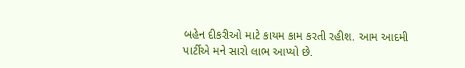બહેન દીકરીઓ માટે કાયમ કામ કરતી રહીશ. આમ આદમી પાર્ટીએ મને સારો લાભ આપ્યો છે.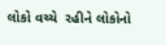લોકો વચ્ચે  રહીને લોકોનો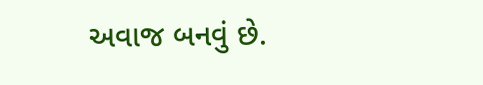અવાજ બનવું છે.